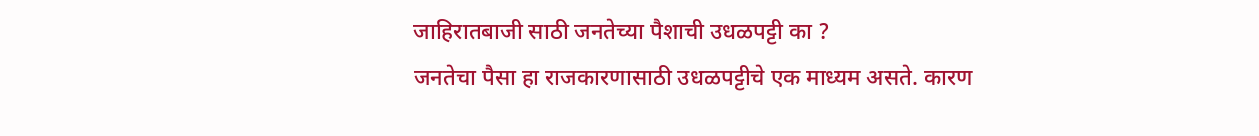जाहिरातबाजी साठी जनतेच्या पैशाची उधळपट्टी का ?
जनतेचा पैसा हा राजकारणासाठी उधळपट्टीचे एक माध्यम असते. कारण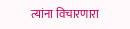त्यांना विचारणारा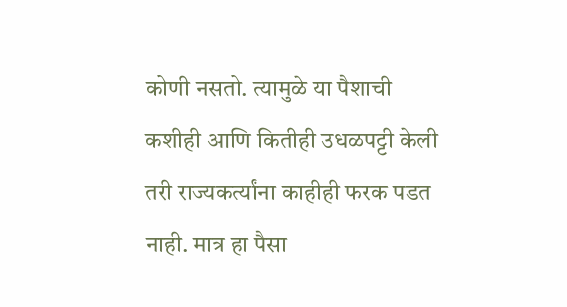कोणी नसतो. त्यामुळे या पैशाची कशीही आणि कितीही उधळपट्टी केली तरी राज्यकर्त्यांना काहीही फरक पडत नाही. मात्र हा पैसा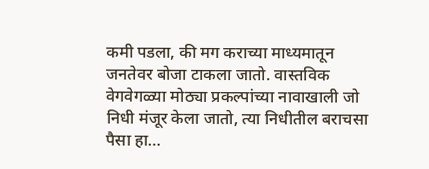कमी पडला, की मग कराच्या माध्यमातून जनतेवर बोजा टाकला जातो. वास्तविक वेगवेगळ्या मोठ्या प्रकल्पांच्या नावाखाली जो निधी मंजूर केला जातो, त्या निधीतील बराचसा पैसा हा…